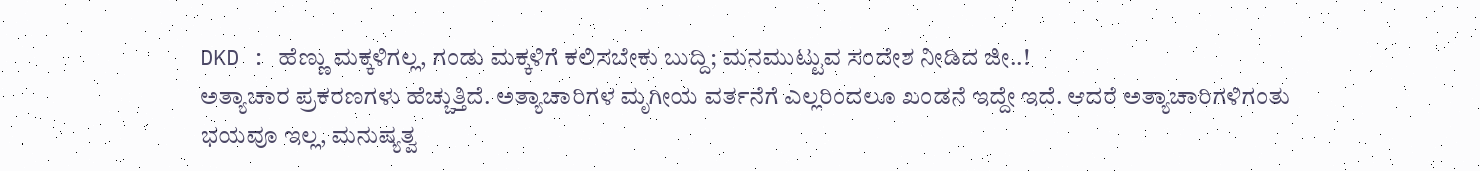DKD : ಹೆಣ್ಣು ಮಕ್ಕಳಿಗಲ್ಲ, ಗಂಡು ಮಕ್ಕಳಿಗೆ ಕಲಿಸಬೇಕು ಬುದ್ದಿ; ಮನಮುಟ್ಟುವ ಸಂದೇಶ ನೀಡಿದ ಜೀ..!
ಅತ್ಯಾಚಾರ ಪ್ರಕರಣಗಳು ಹೆಚ್ಚುತ್ತಿದೆ. ಅತ್ಯಾಚಾರಿಗಳ ಮೃಗೀಯ ವರ್ತನೆಗೆ ಎಲ್ಲರಿಂದಲೂ ಖಂಡನೆ ಇದ್ದೇ ಇದೆ. ಆದರೆ ಅತ್ಯಾಚಾರಿಗಳಿಗಂತು ಭಯವೂ ಇಲ್ಲ, ಮನುಷ್ಯತ್ವ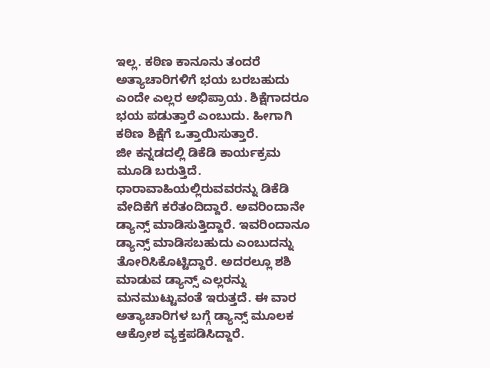ಇಲ್ಲ. ಕಠಿಣ ಕಾನೂನು ತಂದರೆ ಅತ್ಯಾಚಾರಿಗಳಿಗೆ ಭಯ ಬರಬಹುದು ಎಂದೇ ಎಲ್ಲರ ಅಭಿಪ್ರಾಯ. ಶಿಕ್ಷೆಗಾದರೂ ಭಯ ಪಡುತ್ತಾರೆ ಎಂಬುದು. ಹೀಗಾಗಿ ಕಠಿಣ ಶಿಕ್ಷೆಗೆ ಒತ್ತಾಯಿಸುತ್ತಾರೆ.
ಜೀ ಕನ್ನಡದಲ್ಲಿ ಡಿಕೆಡಿ ಕಾರ್ಯಕ್ರಮ ಮೂಡಿ ಬರುತ್ತಿದೆ. ಧಾರಾವಾಹಿಯಲ್ಲಿರುವವರನ್ನು ಡಿಕೆಡಿ ವೇದಿಕೆಗೆ ಕರೆತಂದಿದ್ದಾರೆ. ಅವರಿಂದಾನೇ ಡ್ಯಾನ್ಸ್ ಮಾಡಿಸುತ್ತಿದ್ದಾರೆ. ಇವರಿಂದಾನೂ ಡ್ಯಾನ್ಸ್ ಮಾಡಿಸಬಹುದು ಎಂಬುದನ್ನು ತೋರಿಸಿಕೊಟ್ಟಿದ್ದಾರೆ. ಅದರಲ್ಲೂ ಶಶಿ ಮಾಡುವ ಡ್ಯಾನ್ಸ್ ಎಲ್ಲರನ್ನು ಮನಮುಟ್ಟುವಂತೆ ಇರುತ್ತದೆ. ಈ ವಾರ ಅತ್ಯಾಚಾರಿಗಳ ಬಗ್ಗೆ ಡ್ಯಾನ್ಸ್ ಮೂಲಕ ಆಕ್ರೋಶ ವ್ಯಕ್ತಪಡಿಸಿದ್ದಾರೆ.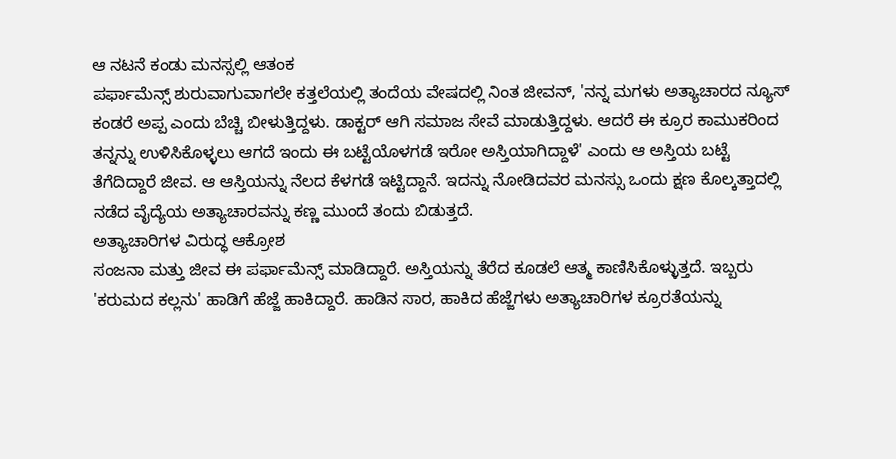ಆ ನಟನೆ ಕಂಡು ಮನಸ್ಸಲ್ಲಿ ಆತಂಕ
ಪರ್ಫಾಮೆನ್ಸ್ ಶುರುವಾಗುವಾಗಲೇ ಕತ್ತಲೆಯಲ್ಲಿ ತಂದೆಯ ವೇಷದಲ್ಲಿ ನಿಂತ ಜೀವನ್, 'ನನ್ನ ಮಗಳು ಅತ್ಯಾಚಾರದ ನ್ಯೂಸ್ ಕಂಡರೆ ಅಪ್ಪ ಎಂದು ಬೆಚ್ಚಿ ಬೀಳುತ್ತಿದ್ದಳು. ಡಾಕ್ಟರ್ ಆಗಿ ಸಮಾಜ ಸೇವೆ ಮಾಡುತ್ತಿದ್ದಳು. ಆದರೆ ಈ ಕ್ರೂರ ಕಾಮುಕರಿಂದ ತನ್ನನ್ನು ಉಳಿಸಿಕೊಳ್ಳಲು ಆಗದೆ ಇಂದು ಈ ಬಟ್ಟೆಯೊಳಗಡೆ ಇರೋ ಅಸ್ತಿಯಾಗಿದ್ದಾಳೆ' ಎಂದು ಆ ಅಸ್ತಿಯ ಬಟ್ಟೆ ತೆಗೆದಿದ್ದಾರೆ ಜೀವ. ಆ ಆಸ್ತಿಯನ್ನು ನೆಲದ ಕೆಳಗಡೆ ಇಟ್ಟಿದ್ದಾನೆ. ಇದನ್ನು ನೋಡಿದವರ ಮನಸ್ಸು ಒಂದು ಕ್ಷಣ ಕೊಲ್ಕತ್ತಾದಲ್ಲಿ ನಡೆದ ವೈದ್ಯೆಯ ಅತ್ಯಾಚಾರವನ್ನು ಕಣ್ಣ ಮುಂದೆ ತಂದು ಬಿಡುತ್ತದೆ.
ಅತ್ಯಾಚಾರಿಗಳ ವಿರುದ್ಧ ಆಕ್ರೋಶ
ಸಂಜನಾ ಮತ್ತು ಜೀವ ಈ ಪರ್ಫಾಮೆನ್ಸ್ ಮಾಡಿದ್ದಾರೆ. ಅಸ್ತಿಯನ್ನು ತೆರೆದ ಕೂಡಲೆ ಆತ್ಮ ಕಾಣಿಸಿಕೊಳ್ಳುತ್ತದೆ. ಇಬ್ಬರು 'ಕರುಮದ ಕಲ್ಲನು' ಹಾಡಿಗೆ ಹೆಜ್ಜೆ ಹಾಕಿದ್ದಾರೆ. ಹಾಡಿನ ಸಾರ, ಹಾಕಿದ ಹೆಜ್ಜೆಗಳು ಅತ್ಯಾಚಾರಿಗಳ ಕ್ರೂರತೆಯನ್ನು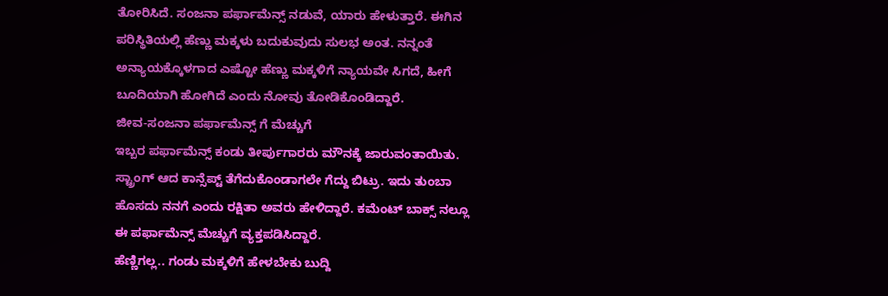ತೋರಿಸಿದೆ. ಸಂಜನಾ ಪರ್ಫಾಮೆನ್ಸ್ ನಡುವೆ, ಯಾರು ಹೇಳುತ್ತಾರೆ. ಈಗಿನ ಪರಿಸ್ಥಿತಿಯಲ್ಲಿ ಹೆಣ್ಣು ಮಕ್ಕಳು ಬದುಕುವುದು ಸುಲಭ ಅಂತ. ನನ್ನಂತೆ ಅನ್ಯಾಯಕ್ಕೊಳಗಾದ ಎಷ್ಟೋ ಹೆಣ್ಣು ಮಕ್ಕಳಿಗೆ ನ್ಯಾಯವೇ ಸಿಗದೆ, ಹೀಗೆ ಬೂದಿಯಾಗಿ ಹೋಗಿದೆ ಎಂದು ನೋವು ತೋಡಿಕೊಂಡಿದ್ದಾರೆ.
ಜೀವ-ಸಂಜನಾ ಪರ್ಫಾಮೆನ್ಸ್ ಗೆ ಮೆಚ್ಚುಗೆ
ಇಬ್ಬರ ಪರ್ಫಾಮೆನ್ಸ್ ಕಂಡು ತೀರ್ಪುಗಾರರು ಮೌನಕ್ಕೆ ಜಾರುವಂತಾಯಿತು. ಸ್ಟ್ರಾಂಗ್ ಆದ ಕಾನ್ಸೆಪ್ಟ್ ತೆಗೆದುಕೊಂಡಾಗಲೇ ಗೆದ್ದು ಬಿಟ್ರು. ಇದು ತುಂಬಾ ಹೊಸದು ನನಗೆ ಎಂದು ರಕ್ಷಿತಾ ಅವರು ಹೇಳಿದ್ದಾರೆ. ಕಮೆಂಟ್ ಬಾಕ್ಸ್ ನಲ್ಲೂ ಈ ಪರ್ಫಾಮೆನ್ಸ್ ಮೆಚ್ಚುಗೆ ವ್ಯಕ್ತಪಡಿಸಿದ್ದಾರೆ.
ಹೆಣ್ಣಿಗಲ್ಲ.. ಗಂಡು ಮಕ್ಕಳಿಗೆ ಹೇಳಬೇಕು ಬುದ್ದಿ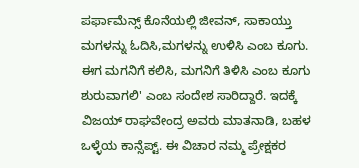ಪರ್ಫಾಮೆನ್ಸ್ ಕೊನೆಯಲ್ಲಿ ಜೀವನ್, ಸಾಕಾಯ್ತು ಮಗಳನ್ನು ಓದಿಸಿ,ಮಗಳನ್ನು ಉಳಿಸಿ ಎಂಬ ಕೂಗು. ಈಗ ಮಗನಿಗೆ ಕಲಿಸಿ, ಮಗನಿಗೆ ತಿಳಿಸಿ ಎಂಬ ಕೂಗು ಶುರುವಾಗಲಿ' ಎಂಬ ಸಂದೇಶ ಸಾರಿದ್ದಾರೆ. ಇದಕ್ಕೆ ವಿಜಯ್ ರಾಘವೇಂದ್ರ ಅವರು ಮಾತನಾಡಿ, ಬಹಳ ಒಳ್ಳೆಯ ಕಾನ್ಸೆಪ್ಟ್. ಈ ವಿಚಾರ ನಮ್ಮ ಪ್ರೇಕ್ಷಕರ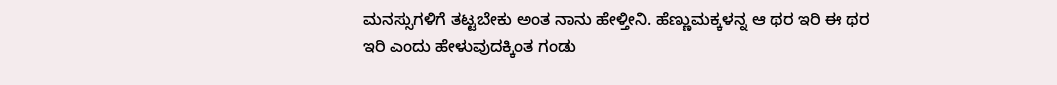ಮನಸ್ಸುಗಳಿಗೆ ತಟ್ಟಬೇಕು ಅಂತ ನಾನು ಹೇಳ್ತೀನಿ. ಹೆಣ್ಣುಮಕ್ಕಳನ್ನ ಆ ಥರ ಇರಿ ಈ ಥರ ಇರಿ ಎಂದು ಹೇಳುವುದಕ್ಕಿಂತ ಗಂಡು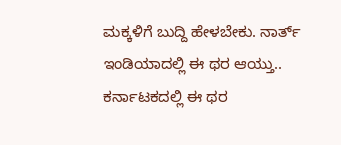ಮಕ್ಕಳಿಗೆ ಬುದ್ದಿ ಹೇಳಬೇಕು. ನಾರ್ತ್ ಇಂಡಿಯಾದಲ್ಲಿ ಈ ಥರ ಆಯ್ತು.. ಕರ್ನಾಟಕದಲ್ಲಿ ಈ ಥರ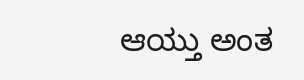ಆಯ್ತು ಅಂತ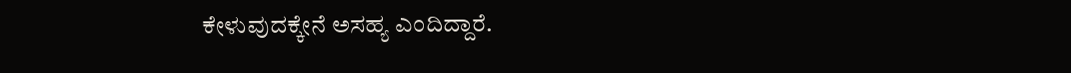ಕೇಳುವುದಕ್ಕೇನೆ ಅಸಹ್ಯ ಎಂದಿದ್ದಾರೆ.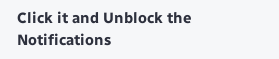Click it and Unblock the Notifications